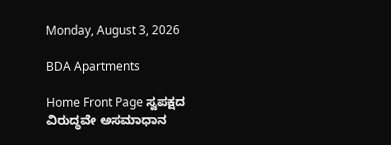Monday, August 3, 2026

BDA Apartments

Home Front Page ಸ್ವಪಕ್ಷದ ವಿರುದ್ಧವೇ ಅಸಮಾಧಾನ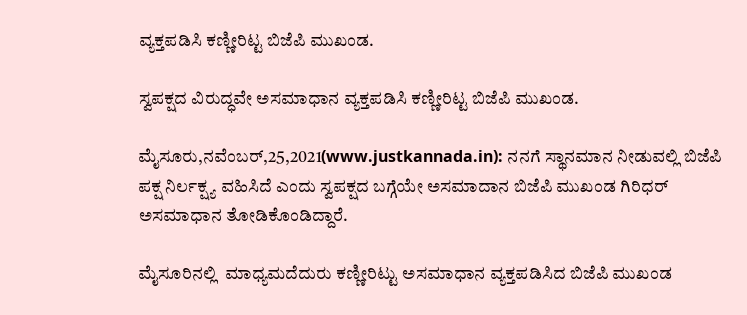ವ್ಯಕ್ತಪಡಿಸಿ ಕಣ್ಣೀರಿಟ್ಟ ಬಿಜೆಪಿ ಮುಖಂಡ.

ಸ್ವಪಕ್ಷದ ವಿರುದ್ಧವೇ ಅಸಮಾಧಾನ ವ್ಯಕ್ತಪಡಿಸಿ ಕಣ್ಣೀರಿಟ್ಟ ಬಿಜೆಪಿ ಮುಖಂಡ.

ಮೈಸೂರು,ನವೆಂಬರ್,25,2021(www.justkannada.in): ನನಗೆ ಸ್ಥಾನಮಾನ ನೀಡುವಲ್ಲಿ ಬಿಜೆಪಿ ಪಕ್ಷ ನಿರ್ಲಕ್ಷ್ಯ ವಹಿಸಿದೆ ಎಂದು ಸ್ವಪಕ್ಷದ ಬಗ್ಗೆಯೇ ಅಸಮಾದಾನ ಬಿಜೆಪಿ ಮುಖಂಡ ಗಿರಿಧರ್ ಅಸಮಾಧಾನ ತೋಡಿಕೊಂಡಿದ್ದಾರೆ.

ಮೈಸೂರಿನಲ್ಲಿ  ಮಾಧ್ಯಮದೆದುರು ಕಣ್ಣೀರಿಟ್ಟು ಅಸಮಾಧಾನ ವ್ಯಕ್ತಪಡಿಸಿದ ಬಿಜೆಪಿ ಮುಖಂಡ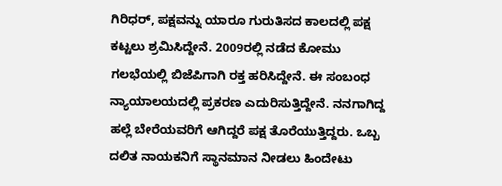ಗಿರಿಧರ್, ಪಕ್ಷವನ್ನು ಯಾರೂ ಗುರುತಿಸದ ಕಾಲದಲ್ಲಿ ಪಕ್ಷ ಕಟ್ಟಲು‌‌ ಶ್ರಮಿಸಿದ್ದೇನೆ. 2009ರಲ್ಲಿ ನಡೆದ ಕೋಮು ಗಲಭೆಯಲ್ಲಿ ಬಿಜೆಪಿಗಾಗಿ ರಕ್ತ ಹರಿಸಿದ್ದೇನೆ. ಈ ಸಂಬಂಧ ನ್ಯಾಯಾಲಯದಲ್ಲಿ ಪ್ರಕರಣ ಎದುರಿಸುತ್ತಿದ್ದೇನೆ. ನನಗಾಗಿದ್ದ ಹಲ್ಲೆ ಬೇರೆಯವರಿಗೆ ಆಗಿದ್ದರೆ ಪಕ್ಷ ತೊರೆಯುತ್ತಿದ್ದರು. ಒಬ್ಬ ದಲಿತ ನಾಯಕನಿಗೆ ಸ್ಥಾನಮಾನ ನೀಡಲು ಹಿಂದೇಟು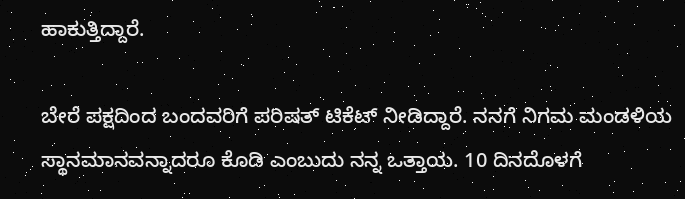ಹಾಕುತ್ತಿದ್ದಾರೆ.

ಬೇರೆ ಪಕ್ಷದಿಂದ ಬಂದವರಿಗೆ ಪರಿಷತ್ ಟಿಕೆಟ್ ನೀಡಿದ್ದಾರೆ. ನನಗೆ ನಿಗಮ ಮಂಡಳಿಯ ಸ್ಥಾನಮಾನವನ್ನಾದರೂ ಕೊಡಿ ಎಂಬುದು ನನ್ನ ಒತ್ತಾಯ. 10 ದಿನದೊಳಗೆ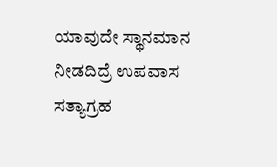ಯಾವುದೇ ಸ್ಥಾನಮಾನ ನೀಡದಿದ್ರೆ ಉಪವಾಸ ಸತ್ಯಾಗ್ರಹ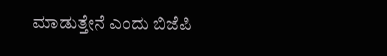ಮಾಡುತ್ತೇನೆ ಎಂದು ಬಿಜೆಪಿ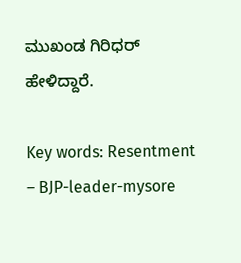ಮುಖಂಡ ಗಿರಿಧರ್  ಹೇಳಿದ್ದಾರೆ.

Key words: Resentment – BJP-leader-mysore